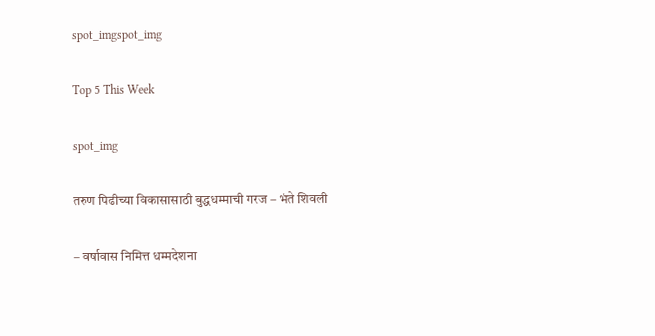spot_imgspot_img

Top 5 This Week

spot_img

तरुण पिढीच्या विकासासाठी बुद्धधम्माची गरज – भंते शिवली

– वर्षावास निमित्त धम्मदेशना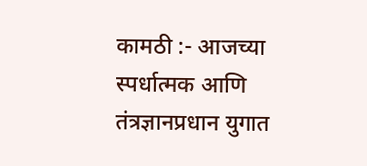कामठी :- आजच्या स्पर्धात्मक आणि तंत्रज्ञानप्रधान युगात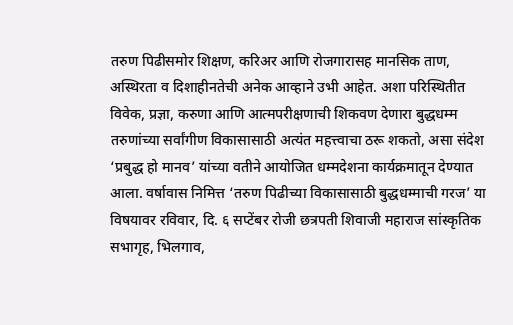तरुण पिढीसमोर शिक्षण, करिअर आणि रोजगारासह मानसिक ताण, अस्थिरता व दिशाहीनतेची अनेक आव्हाने उभी आहेत. अशा परिस्थितीत विवेक, प्रज्ञा, करुणा आणि आत्मपरीक्षणाची शिकवण देणारा बुद्धधम्म तरुणांच्या सर्वांगीण विकासासाठी अत्यंत महत्त्वाचा ठरू शकतो, असा संदेश ‘प्रबुद्ध हो मानव’ यांच्या वतीने आयोजित धम्मदेशना कार्यक्रमातून देण्यात आला. वर्षावास निमित्त ‘तरुण पिढीच्या विकासासाठी बुद्धधम्माची गरज’ या विषयावर रविवार, दि. ६ सप्टेंबर रोजी छत्रपती शिवाजी महाराज सांस्कृतिक सभागृह, भिलगाव,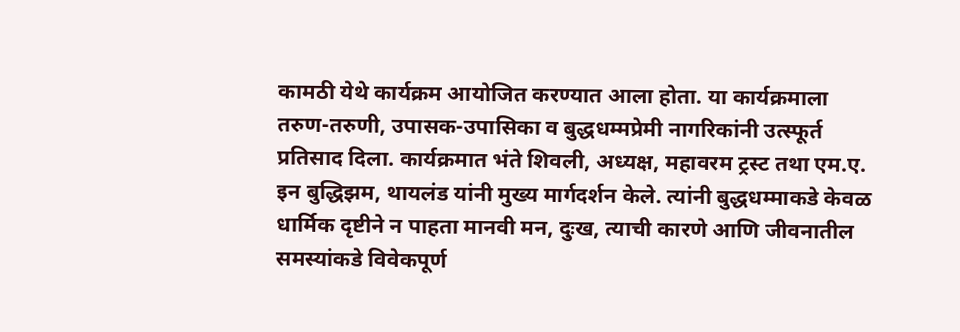कामठी येथे कार्यक्रम आयोजित करण्यात आला होता. या कार्यक्रमाला तरुण-तरुणी, उपासक-उपासिका व बुद्धधम्मप्रेमी नागरिकांनी उत्स्फूर्त प्रतिसाद दिला. कार्यक्रमात भंते शिवली, अध्यक्ष, महावरम ट्रस्ट तथा एम.ए. इन बुद्धिझम, थायलंड यांनी मुख्य मार्गदर्शन केले. त्यांनी बुद्धधम्माकडे केवळ धार्मिक दृष्टीने न पाहता मानवी मन, दुःख, त्याची कारणे आणि जीवनातील समस्यांकडे विवेकपूर्ण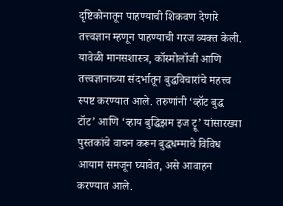दृष्टिकोनातून पाहण्याची शिकवण देणारे तत्त्वज्ञान म्हणून पाहण्याची गरज व्यक्त केली. यावेळी मानसशास्त्र, कॉस्मोलॉजी आणि तत्त्वज्ञानाच्या संदर्भातून बुद्धविचारांचे महत्त्व स्पष्ट करण्यात आले. तरुणांनी ‘व्हॉट बुद्ध टॉट’ आणि ‘व्हाय बुद्धिझम इज ट्रू’ यांसारख्या पुस्तकांचे वाचन करून बुद्धधम्माचे विविध आयाम समजून घ्यावेत, असे आवाहन करण्यात आले.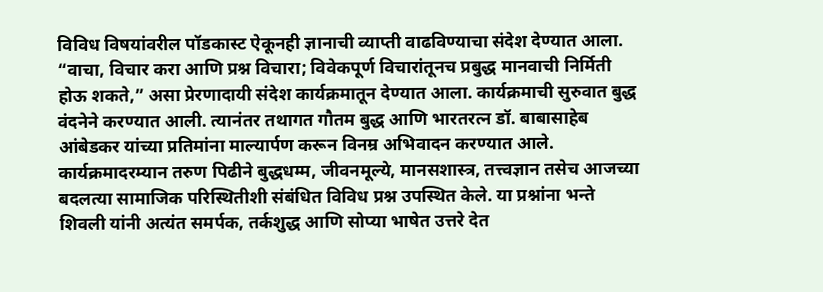विविध विषयांवरील पॉडकास्ट ऐकूनही ज्ञानाची व्याप्ती वाढविण्याचा संदेश देण्यात आला. “वाचा, विचार करा आणि प्रश्न विचारा; विवेकपूर्ण विचारांतूनच प्रबुद्ध मानवाची निर्मिती होऊ शकते,” असा प्रेरणादायी संदेश कार्यक्रमातून देण्यात आला. कार्यक्रमाची सुरुवात बुद्ध वंदनेने करण्यात आली. त्यानंतर तथागत गौतम बुद्ध आणि भारतरत्न डॉ. बाबासाहेब आंबेडकर यांच्या प्रतिमांना माल्यार्पण करून विनम्र अभिवादन करण्यात आले. कार्यक्रमादरम्यान तरुण पिढीने बुद्धधम्म, जीवनमूल्ये, मानसशास्त्र, तत्त्वज्ञान तसेच आजच्या बदलत्या सामाजिक परिस्थितीशी संबंधित विविध प्रश्न उपस्थित केले. या प्रश्नांना भन्ते शिवली यांनी अत्यंत समर्पक, तर्कशुद्ध आणि सोप्या भाषेत उत्तरे देत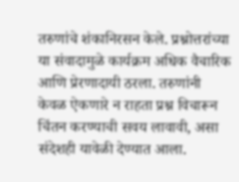तरुणांचे शंकानिरसन केले. प्रश्नोत्तरांच्या या संवादामुळे कार्यक्रम अधिक वैचारिक आणि प्रेरणादायी ठरला. तरुणांनी केवळ ऐकणारे न राहता प्रश्न विचारून चिंतन करण्याची सवय लावावी, असा संदेशही यावेळी देण्यात आला.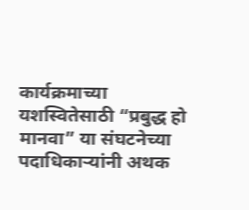कार्यक्रमाच्या यशस्वितेसाठी “प्रबुद्ध हो मानवा” या संघटनेच्या पदाधिकाऱ्यांनी अथक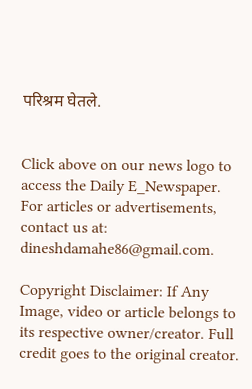परिश्रम घेतले.


Click above on our news logo to access the Daily E_Newspaper.
For articles or advertisements, contact us at: dineshdamahe86@gmail.com.

Copyright Disclaimer: If Any Image, video or article belongs to its respective owner/creator. Full credit goes to the original creator.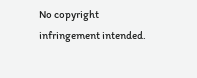No copyright infringement intended.